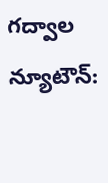గద్వాల న్యూటౌన్: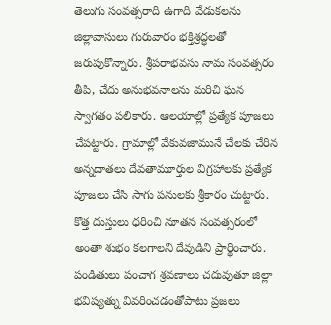తెలుగు సంవత్సరాది ఉగాది వేడుకలను జిల్లావాసులు గురువారం భక్తిశ్రద్ధలతో జరుపుకొన్నారు. శ్రీపరాభవసు నామ సంవత్సరం తీపి, చేదు అనుభవనాలను మరిచి ఘన స్వాగతం పలికారు. ఆలయాల్లో ప్రత్యేక పూజలు చేపట్టారు. గ్రామాల్లో వేకువజామునే చేలకు చేరిన అన్నదాతలు దేవతామూర్తుల విగ్రహాలకు ప్రత్యేక పూజలు చేసి సాగు పనులకు శ్రీకారం చుట్టారు. కొత్త దుస్తులు ధరించి నూతన సంవత్సరంలో అంతా శుభం కలగాలని దేవుడిని ప్రార్థించారు. పండితులు పంచాగ శ్రవణాలు చదువుతూ జిల్లా భవిష్యత్ను వివరించడంతోపాటు ప్రజలు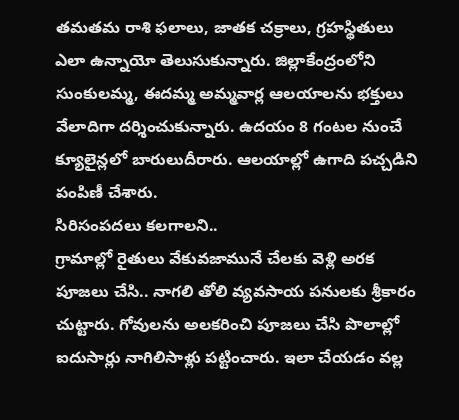తమతమ రాశి ఫలాలు, జాతక చక్రాలు, గ్రహస్థితులు ఎలా ఉన్నాయో తెలుసుకున్నారు. జిల్లాకేంద్రంలోని సుంకులమ్మ, ఈదమ్మ అమ్మవార్ల ఆలయాలను భక్తులు వేలాదిగా దర్శించుకున్నారు. ఉదయం 8 గంటల నుంచే క్యూలైన్లలో బారులుదీరారు. ఆలయాల్లో ఉగాది పచ్చడిని పంపిణీ చేశారు.
సిరిసంపదలు కలగాలని..
గ్రామాల్లో రైతులు వేకువజామునే చేలకు వెళ్లి అరక పూజలు చేసి.. నాగలి తోలి వ్యవసాయ పనులకు శ్రీకారం చుట్టారు. గోవులను అలకరించి పూజలు చేసి పొలాల్లో ఐదుసార్లు నాగిలిసాళ్లు పట్టించారు. ఇలా చేయడం వల్ల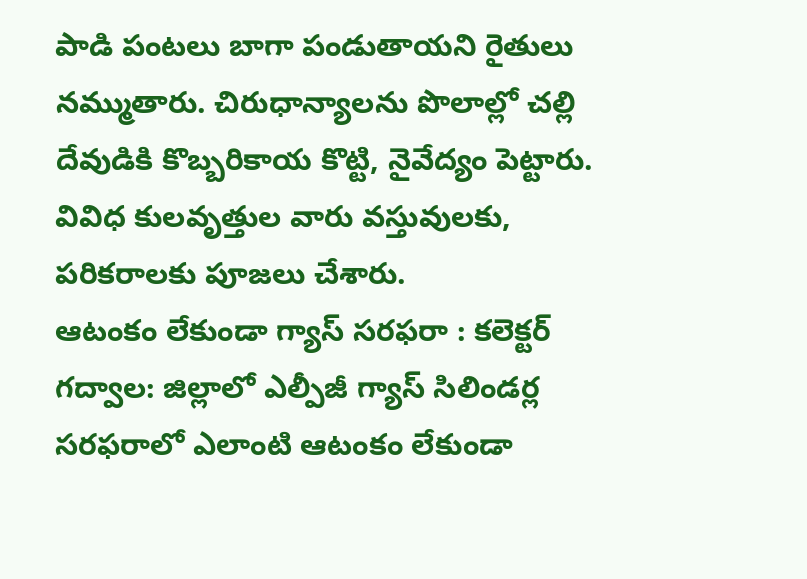పాడి పంటలు బాగా పండుతాయని రైతులు నమ్ముతారు. చిరుధాన్యాలను పొలాల్లో చల్లి దేవుడికి కొబ్బరికాయ కొట్టి, నైవేద్యం పెట్టారు. వివిధ కులవృత్తుల వారు వస్తువులకు, పరికరాలకు పూజలు చేశారు.
ఆటంకం లేకుండా గ్యాస్ సరఫరా : కలెక్టర్
గద్వాల: జిల్లాలో ఎల్పీజీ గ్యాస్ సిలిండర్ల సరఫరాలో ఎలాంటి ఆటంకం లేకుండా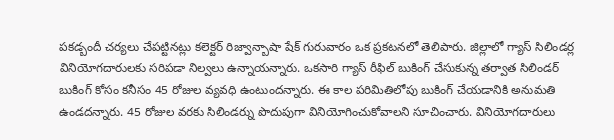పకడ్బందీ చర్యలు చేపట్టినట్లు కలెక్టర్ రిజ్వాన్బాషా షేక్ గురువారం ఒక ప్రకటనలో తెలిపారు. జిల్లాలో గ్యాస్ సిలిండర్ల వినియోగదారులకు సరిపడా నిల్వలు ఉన్నాయన్నారు. ఒకసారి గ్యాస్ రీఫిల్ బుకింగ్ చేసుకున్న తర్వాత సిలిండర్ బుకింగ్ కోసం కనీసం 45 రోజుల వ్యవధి ఉంటుందన్నారు. ఈ కాల పరిమితిలోపు బుకింగ్ చేయడానికి అనుమతి ఉండదన్నారు. 45 రోజుల వరకు సిలిండర్ను పొదుపుగా వినియోగించుకోవాలని సూచించారు. వినియోగదారులు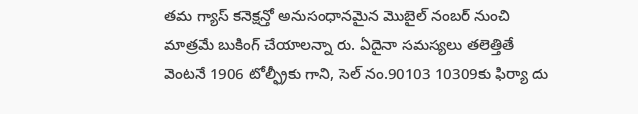తమ గ్యాస్ కనెక్షన్తో అనుసంధానమైన మొబైల్ నంబర్ నుంచి మాత్రమే బుకింగ్ చేయాలన్నా రు. ఏదైనా సమస్యలు తలెత్తితే వెంటనే 1906 టోల్ఫ్రీకు గాని, సెల్ నం.90103 10309కు ఫిర్యా దు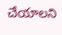చేయాలని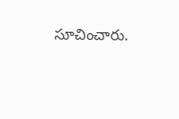సూచించారు.